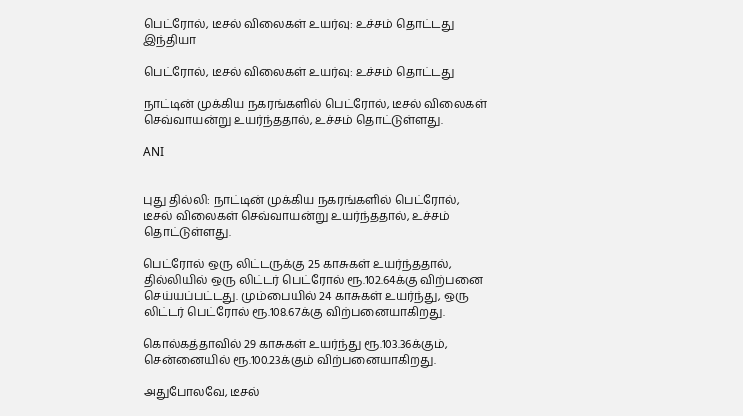பெட்ரோல், டீசல் விலைகள் உயர்வு: உச்சம் தொட்டது
இந்தியா

பெட்ரோல், டீசல் விலைகள் உயர்வு: உச்சம் தொட்டது

நாட்டின் முக்கிய நகரங்களில் பெட்ரோல், டீசல் விலைகள் செவ்வாயன்று உயர்ந்ததால், உச்சம் தொட்டுள்ளது.

ANI


புது தில்லி: நாட்டின் முக்கிய நகரங்களில் பெட்ரோல், டீசல் விலைகள் செவ்வாயன்று உயர்ந்ததால், உச்சம் தொட்டுள்ளது.

பெட்ரோல் ஒரு லிட்டருக்கு 25 காசுகள் உயர்ந்ததால், தில்லியில் ஒரு லிட்டர் பெட்ரோல் ரூ.102.64க்கு விற்பனை செய்யப்பட்டது. மும்பையில் 24 காசுகள் உயர்ந்து, ஒரு லிட்டர் பெட்ரோல் ரூ.108.67க்கு விற்பனையாகிறது.

கொல்கத்தாவில் 29 காசுகள் உயர்ந்து ரூ.103.36க்கும், சென்னையில் ரூ.100.23க்கும் விற்பனையாகிறது.

அதுபோலவே, டீசல்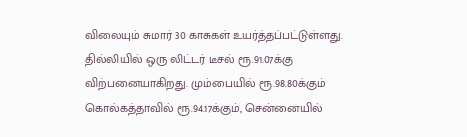விலையும் சுமார் 30 காசுகள் உயர்த்தப்பட்டுள்ளது. தில்லியில் ஒரு லிட்டர் டீசல் ரூ.91.07க்கு விற்பனையாகிறது. மும்பையில் ரூ.98.80க்கும் கொல்கத்தாவில் ரூ.94.17க்கும், சென்னையில்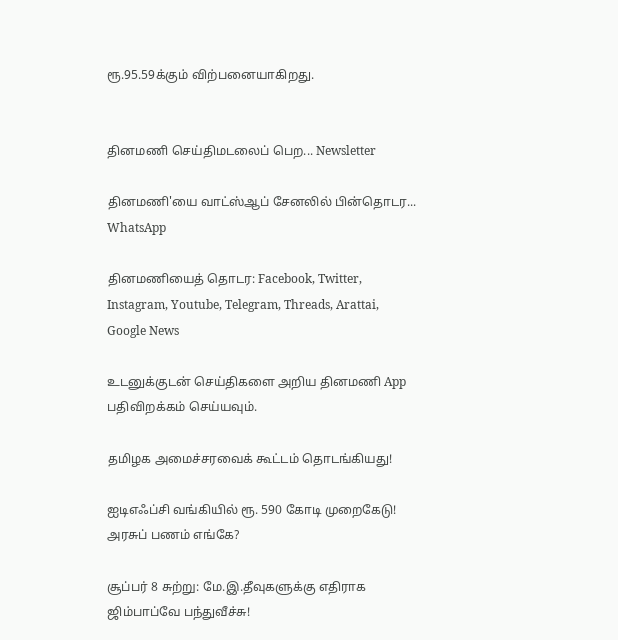ரூ.95.59க்கும் விற்பனையாகிறது.


தினமணி செய்திமடலைப் பெற... Newsletter

தினமணி'யை வாட்ஸ்ஆப் சேனலில் பின்தொடர... WhatsApp

தினமணியைத் தொடர: Facebook, Twitter, Instagram, Youtube, Telegram, Threads, Arattai, Google News

உடனுக்குடன் செய்திகளை அறிய தினமணி App பதிவிறக்கம் செய்யவும்.

தமிழக அமைச்சரவைக் கூட்டம் தொடங்கியது!

ஐடிஎஃப்சி வங்கியில் ரூ. 590 கோடி முறைகேடு! அரசுப் பணம் எங்கே?

சூப்பர் 8 சுற்று: மே.இ.தீவுகளுக்கு எதிராக ஜிம்பாப்வே பந்துவீச்சு!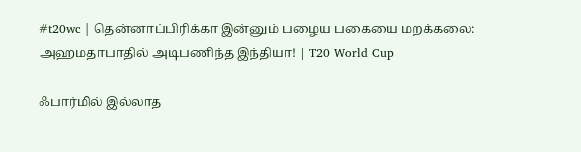#t20wc | தென்னாப்பிரிக்கா இன்னும் பழைய பகையை மறக்கலை: அஹமதாபாதில் அடிபணிந்த இந்தியா! | T20 World Cup

ஃபார்மில் இல்லாத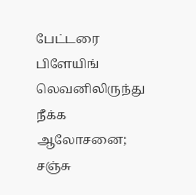பேட்டரை பிளேயிங் லெவனிலிருந்து நீக்க ஆலோசனை; சஞ்சு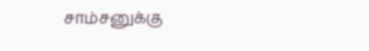சாம்சனுக்கு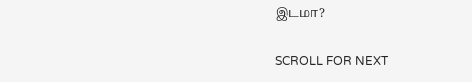இடமா?

SCROLL FOR NEXT